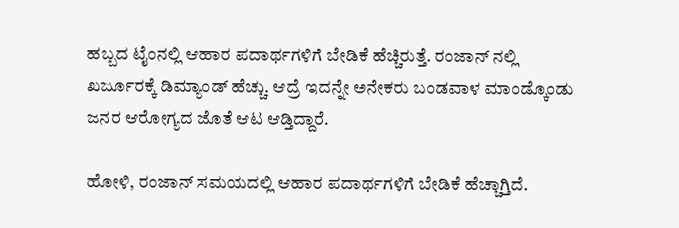ಹಬ್ಬದ ಟೈಂನಲ್ಲಿ ಆಹಾರ ಪದಾರ್ಥಗಳಿಗೆ ಬೇಡಿಕೆ ಹೆಚ್ಚಿರುತ್ತೆ. ರಂಜಾನ್ ನಲ್ಲಿ ಖರ್ಜೂರಕ್ಕೆ ಡಿಮ್ಯಾಂಡ್ ಹೆಚ್ಚು. ಆದ್ರೆ ಇದನ್ನೇ ಅನೇಕರು ಬಂಡವಾಳ ಮಾಂಡ್ಕೊಂಡು ಜನರ ಆರೋಗ್ಯದ ಜೊತೆ ಆಟ ಆಡ್ತಿದ್ದಾರೆ.

ಹೋಳಿ, ರಂಜಾನ್ ಸಮಯದಲ್ಲಿ ಆಹಾರ ಪದಾರ್ಥಗಳಿಗೆ ಬೇಡಿಕೆ ಹೆಚ್ಚಾಗ್ತಿದೆ.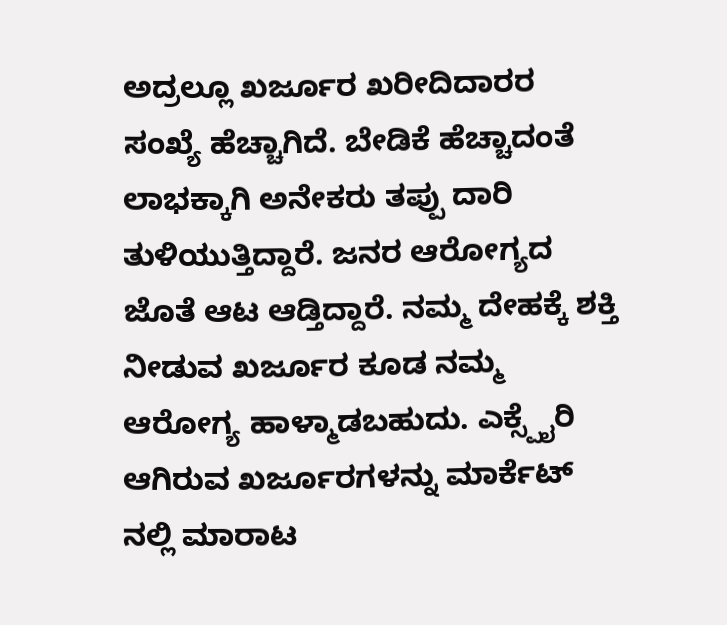ಅದ್ರಲ್ಲೂ ಖರ್ಜೂರ ಖರೀದಿದಾರರ ಸಂಖ್ಯೆ ಹೆಚ್ಚಾಗಿದೆ. ಬೇಡಿಕೆ ಹೆಚ್ಚಾದಂತೆ ಲಾಭಕ್ಕಾಗಿ ಅನೇಕರು ತಪ್ಪು ದಾರಿ ತುಳಿಯುತ್ತಿದ್ದಾರೆ. ಜನರ ಆರೋಗ್ಯದ ಜೊತೆ ಆಟ ಆಡ್ತಿದ್ದಾರೆ. ನಮ್ಮ ದೇಹಕ್ಕೆ ಶಕ್ತಿ ನೀಡುವ ಖರ್ಜೂರ ಕೂಡ ನಮ್ಮ ಆರೋಗ್ಯ ಹಾಳ್ಮಾಡಬಹುದು. ಎಕ್ಸ್ಪೈರಿ ಆಗಿರುವ ಖರ್ಜೂರಗಳನ್ನು ಮಾರ್ಕೆಟ್ ನಲ್ಲಿ ಮಾರಾಟ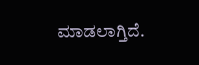ಮಾಡಲಾಗ್ತಿದೆ.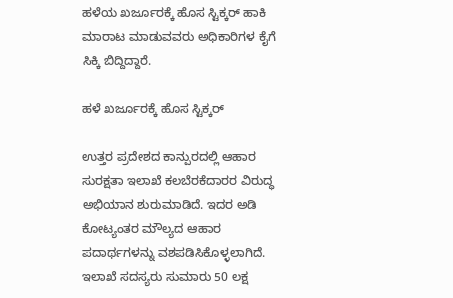ಹಳೆಯ ಖರ್ಜೂರಕ್ಕೆ ಹೊಸ ಸ್ಟಿಕ್ಕರ್ ಹಾಕಿ ಮಾರಾಟ ಮಾಡುವವರು ಅಧಿಕಾರಿಗಳ ಕೈಗೆ ಸಿಕ್ಕಿ ಬಿದ್ದಿದ್ದಾರೆ.

ಹಳೆ ಖರ್ಜೂರಕ್ಕೆ ಹೊಸ ಸ್ಟಿಕ್ಕರ್

ಉತ್ತರ ಪ್ರದೇಶದ ಕಾನ್ಪುರದಲ್ಲಿ ಆಹಾರ ಸುರಕ್ಷತಾ ಇಲಾಖೆ ಕಲಬೆರಕೆದಾರರ ವಿರುದ್ಧ ಅಭಿಯಾನ ಶುರುಮಾಡಿದೆ. ಇದರ ಅಡಿ ಕೋಟ್ಯಂತರ ಮೌಲ್ಯದ ಆಹಾರ ಪದಾರ್ಥಗಳನ್ನು ವಶಪಡಿಸಿಕೊಳ್ಳಲಾಗಿದೆ. ಇಲಾಖೆ ಸದಸ್ಯರು ಸುಮಾರು 50 ಲಕ್ಷ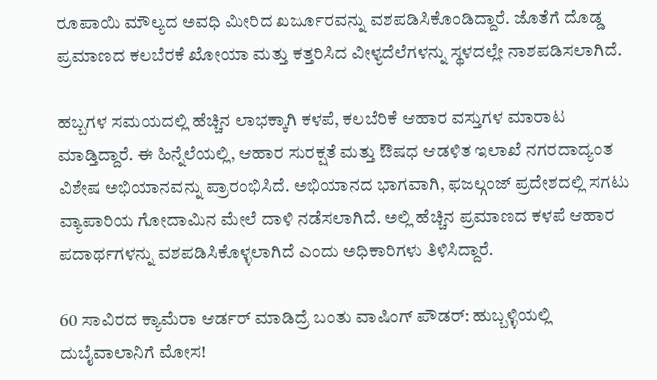ರೂಪಾಯಿ ಮೌಲ್ಯದ ಅವಧಿ ಮೀರಿದ ಖರ್ಜೂರವನ್ನು ವಶಪಡಿಸಿಕೊಂಡಿದ್ದಾರೆ. ಜೊತೆಗೆ ದೊಡ್ಡ ಪ್ರಮಾಣದ ಕಲಬೆರಕೆ ಖೋಯಾ ಮತ್ತು ಕತ್ತರಿಸಿದ ವೀಳ್ಯದೆಲೆಗಳನ್ನು ಸ್ಥಳದಲ್ಲೇ ನಾಶಪಡಿಸಲಾಗಿದೆ.

ಹಬ್ಬಗಳ ಸಮಯದಲ್ಲಿ ಹೆಚ್ಚಿನ ಲಾಭಕ್ಕಾಗಿ ಕಳಪೆ, ಕಲಬೆರಿಕೆ ಆಹಾರ ವಸ್ತುಗಳ ಮಾರಾಟ ಮಾಡ್ತಿದ್ದಾರೆ. ಈ ಹಿನ್ನೆಲೆಯಲ್ಲಿ, ಆಹಾರ ಸುರಕ್ಷತೆ ಮತ್ತು ಔಷಧ ಆಡಳಿತ ಇಲಾಖೆ ನಗರದಾದ್ಯಂತ ವಿಶೇಷ ಅಭಿಯಾನವನ್ನು ಪ್ರಾರಂಭಿಸಿದೆ. ಅಭಿಯಾನದ ಭಾಗವಾಗಿ, ಫಜಲ್ಗಂಜ್ ಪ್ರದೇಶದಲ್ಲಿ ಸಗಟು ವ್ಯಾಪಾರಿಯ ಗೋದಾಮಿನ ಮೇಲೆ ದಾಳಿ ನಡೆಸಲಾಗಿದೆ. ಅಲ್ಲಿ ಹೆಚ್ಚಿನ ಪ್ರಮಾಣದ ಕಳಪೆ ಆಹಾರ ಪದಾರ್ಥಗಳನ್ನು ವಶಪಡಿಸಿಕೊಳ್ಳಲಾಗಿದೆ ಎಂದು ಅಧಿಕಾರಿಗಳು ತಿಳಿಸಿದ್ದಾರೆ.

60 ಸಾವಿರದ ಕ್ಯಾಮೆರಾ ಆರ್ಡರ್ ಮಾಡಿದ್ರೆ ಬಂತು ವಾಷಿಂಗ್ ಪೌಡರ್: ಹುಬ್ಬಳ್ಳಿಯಲ್ಲಿ ದುಬೈವಾಲಾನಿಗೆ ಮೋಸ!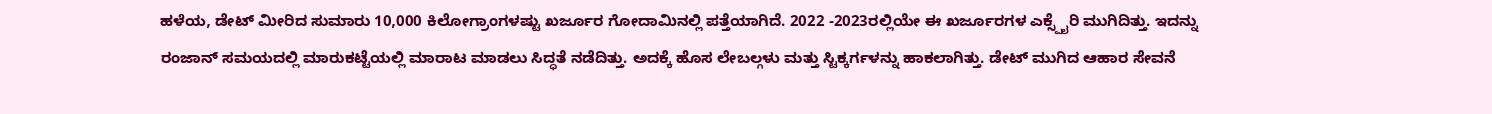ಹಳೆಯ, ಡೇಟ್ ಮೀರಿದ ಸುಮಾರು 10,000 ಕಿಲೋಗ್ರಾಂಗಳಷ್ಟು ಖರ್ಜೂರ ಗೋದಾಮಿನಲ್ಲಿ ಪತ್ತೆಯಾಗಿದೆ. 2022 -2023ರಲ್ಲಿಯೇ ಈ ಖರ್ಜೂರಗಳ ಎಕ್ಸ್ಪೈರಿ ಮುಗಿದಿತ್ತು. ಇದನ್ನು ರಂಜಾನ್ ಸಮಯದಲ್ಲಿ ಮಾರುಕಟ್ಟೆಯಲ್ಲಿ ಮಾರಾಟ ಮಾಡಲು ಸಿದ್ಧತೆ ನಡೆದಿತ್ತು. ಅದಕ್ಕೆ ಹೊಸ ಲೇಬಲ್ಗಳು ಮತ್ತು ಸ್ಟಿಕ್ಕರ್ಗಳನ್ನು ಹಾಕಲಾಗಿತ್ತು. ಡೇಟ್ ಮುಗಿದ ಆಹಾರ ಸೇವನೆ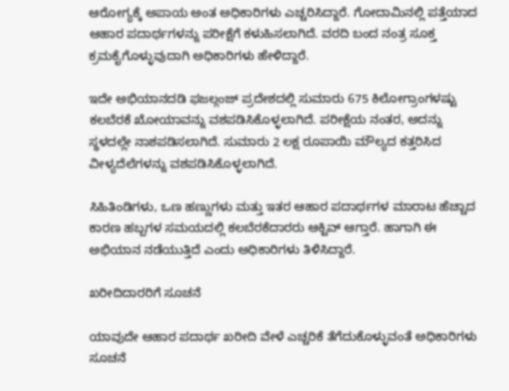ಆರೋಗ್ಯಕ್ಕೆ ಅಪಾಯ ಅಂತ ಅಧಿಕಾರಿಗಳು ಎಚ್ಚರಿಸಿದ್ದಾರೆ. ಗೋದಾಮಿನಲ್ಲಿ ಪತ್ತೆಯಾದ ಆಹಾರ ಪದಾರ್ಥಗಳನ್ನು ಪರೀಕ್ಷೆಗೆ ಕಳುಹಿಸಲಾಗಿದೆ. ವರದಿ ಬಂದ ನಂತ್ರ ಸೂಕ್ತ ಕ್ರಮಕೈಗೊಳ್ಳುವುದಾಗಿ ಅಧಿಕಾರಿಗಳು ಹೇಳಿದ್ದಾರೆ.

ಇದೇ ಅಭಿಯಾನದಡಿ ಫಜಲ್ಗಂಜ್ ಪ್ರದೇಶದಲ್ಲಿ ಸುಮಾರು 675 ಕಿಲೋಗ್ರಾಂಗಳಷ್ಟು ಕಲಬೆರಕೆ ಖೋಯಾವನ್ನು ವಶಪಡಿಸಿಕೊಳ್ಳಲಾಗಿದೆ. ಪರೀಕ್ಷೆಯ ನಂತರ, ಅದನ್ನು ಸ್ಥಳದಲ್ಲೇ ನಾಶಪಡಿಸಲಾಗಿದೆ. ಸುಮಾರು 2 ಲಕ್ಷ ರೂಪಾಯಿ ಮೌಲ್ಯದ ಕತ್ತರಿಸಿದ ವೀಳ್ಯದೆಲೆಗಳನ್ನು ವಶಪಡಿಸಿಕೊಳ್ಳಲಾಗಿದೆ.

ಸಿಹಿತಿಂಡಿಗಳು, ಒಣ ಹಣ್ಣುಗಳು ಮತ್ತು ಇತರ ಆಹಾರ ಪದಾರ್ಥಗಳ ಮಾರಾಟ ಹೆಚ್ಚಾದ ಕಾರಣ ಹಬ್ಬಗಳ ಸಮಯದಲ್ಲಿ ಕಲಬೆರಕೆದಾರರು ಆಕ್ಟಿವ್ ಆಗ್ತಾರೆ. ಹಾಗಾಗಿ ಈ ಅಭಿಯಾನ ನಡೆಯುತ್ತಿದೆ ಎಂದು ಅಧಿಕಾರಿಗಳು ತಿಳಿಸಿದ್ದಾರೆ.

ಖರೀದಿದಾರರಿಗೆ ಸೂಚನೆ

ಯಾವುದೇ ಆಹಾರ ಪದಾರ್ಥ ಖರೀದಿ ವೇಳೆ ಎಚ್ಚರಿಕೆ ತೆಗೆದುಕೊಳ್ಳುವಂತೆ ಅಧಿಕಾರಿಗಳು ಸೂಚನೆ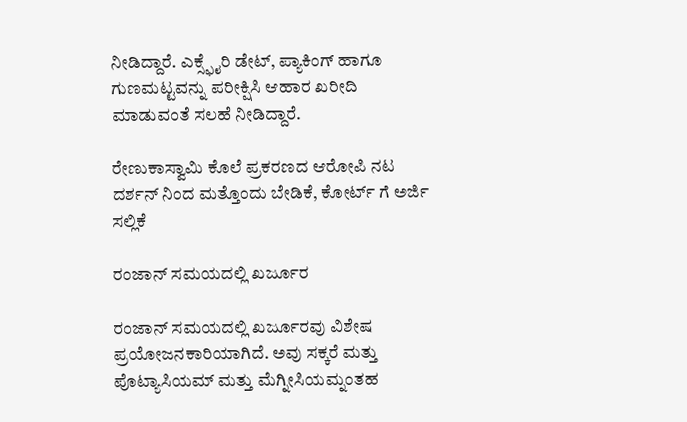ನೀಡಿದ್ದಾರೆ. ಎಕ್ಸ್ಫೈರಿ ಡೇಟ್, ಪ್ಯಾಕಿಂಗ್ ಹಾಗೂ ಗುಣಮಟ್ಟವನ್ನು ಪರೀಕ್ಷಿಸಿ ಆಹಾರ ಖರೀದಿ ಮಾಡುವಂತೆ ಸಲಹೆ ನೀಡಿದ್ದಾರೆ.

ರೇಣುಕಾಸ್ವಾಮಿ ಕೊಲೆ ಪ್ರಕರಣದ ಆರೋಪಿ ನಟ ದರ್ಶನ್‌ ನಿಂದ ಮತ್ತೊಂದು ಬೇಡಿಕೆ, ಕೋರ್ಟ್ ಗೆ ಅರ್ಜಿ ಸಲ್ಲಿಕೆ

ರಂಜಾನ್ ಸಮಯದಲ್ಲಿ ಖರ್ಜೂರ

ರಂಜಾನ್ ಸಮಯದಲ್ಲಿ ಖರ್ಜೂರವು ವಿಶೇಷ ಪ್ರಯೋಜನಕಾರಿಯಾಗಿದೆ. ಅವು ಸಕ್ಕರೆ ಮತ್ತು ಪೊಟ್ಯಾಸಿಯಮ್ ಮತ್ತು ಮೆಗ್ನೀಸಿಯಮ್ನಂತಹ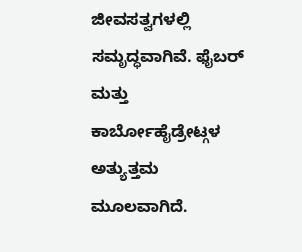ಜೀವಸತ್ವಗಳಲ್ಲಿ ಸಮೃದ್ಧವಾಗಿವೆ. ಫೈಬರ್ ಮತ್ತು ಕಾರ್ಬೋಹೈಡ್ರೇಟ್ಗಳ ಅತ್ಯುತ್ತಮ ಮೂಲವಾಗಿದೆ.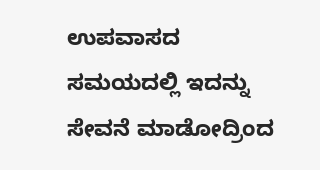ಉಪವಾಸದ ಸಮಯದಲ್ಲಿ ಇದನ್ನು ಸೇವನೆ ಮಾಡೋದ್ರಿಂದ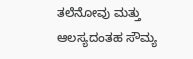ತಲೆನೋವು ಮತ್ತು ಆಲಸ್ಯದಂತಹ ಸೌಮ್ಯ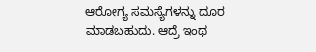ಆರೋಗ್ಯ ಸಮಸ್ಯೆಗಳನ್ನು ದೂರ ಮಾಡಬಹುದು. ಆದ್ರೆ ಇಂಥ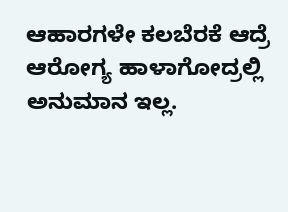ಆಹಾರಗಳೇ ಕಲಬೆರಕೆ ಆದ್ರೆ ಆರೋಗ್ಯ ಹಾಳಾಗೋದ್ರಲ್ಲಿ ಅನುಮಾನ ಇಲ್ಲ.